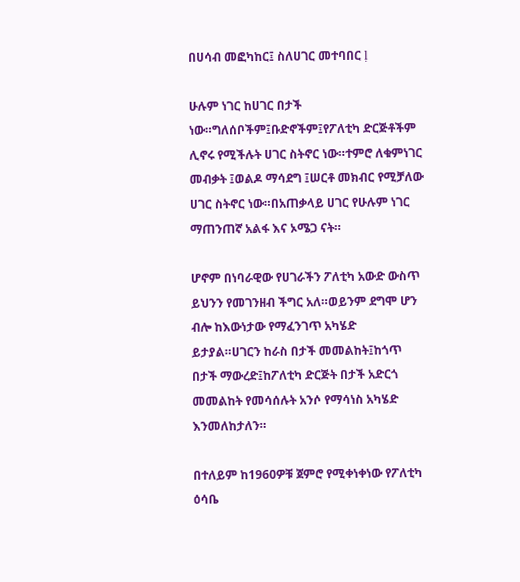በሀሳብ መፎካከር፤ ስለሀገር መተባበር ḷ

ሁሉም ነገር ከሀገር በታች ነው።ግለሰቦችም፤ቡድኖችም፤የፖለቲካ ድርጅቶችም ሊኖሩ የሚችሉት ሀገር ስትኖር ነው።ተምሮ ለቁምነገር መብቃት ፤ወልዶ ማሳደግ ፤ሠርቶ መክብር የሚቻለው ሀገር ስትኖር ነው።በአጠቃላይ ሀገር የሁሉም ነገር ማጠንጠኛ አልፋ እና ኦሜጋ ናት።

ሆኖም በነባራዊው የሀገራችን ፖለቲካ አውድ ውስጥ ይህንን የመገንዘብ ችግር አለ።ወይንም ደግሞ ሆን ብሎ ከእውነታው የማፈንገጥ አካሄድ ይታያል።ሀገርን ከራስ በታች መመልከት፤ከጎጥ በታች ማውረድ፤ከፖለቲካ ድርጅት በታች አድርጎ መመልከት የመሳሰሉት አንሶ የማሳነስ አካሄድ እንመለከታለን።

በተለይም ከ1960ዎቹ ጀምሮ የሚቀነቀነው የፖለቲካ ዕሳቤ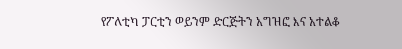የፖለቲካ ፓርቲን ወይንም ድርጅትን አግዝፎ እና አተልቆ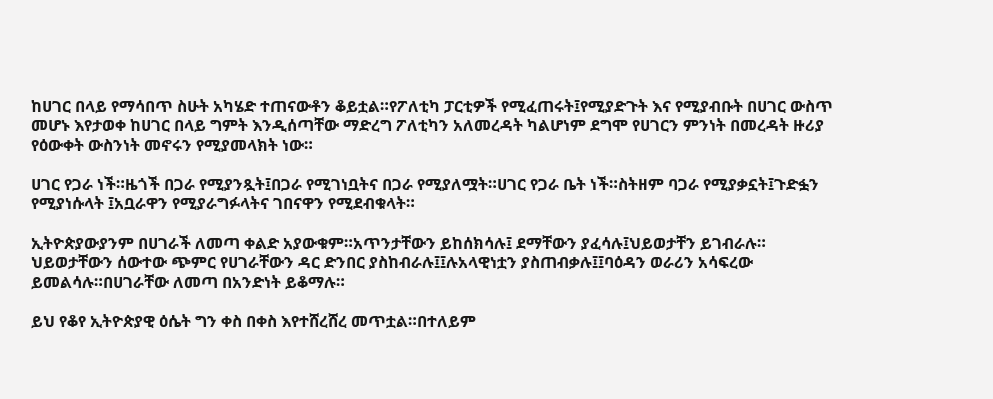ከሀገር በላይ የማሳበጥ ስሁት አካሄድ ተጠናውቶን ቆይቷል።የፖለቲካ ፓርቲዎች የሚፈጠሩት፤የሚያድጉት እና የሚያብቡት በሀገር ውስጥ መሆኑ እየታወቀ ከሀገር በላይ ግምት እንዲሰጣቸው ማድረግ ፖለቲካን አለመረዳት ካልሆነም ደግሞ የሀገርን ምንነት በመረዳት ዙሪያ የዕውቀት ውስንነት መኖሩን የሚያመላክት ነው።

ሀገር የጋራ ነች።ዜጎች በጋራ የሚያንጿት፤በጋራ የሚገነቧትና በጋራ የሚያለሟት።ሀገር የጋራ ቤት ነች።ስትዘም ባጋራ የሚያቃኗት፤ጉድፏን የሚያነሱላት ፤አቧራዋን የሚያራግፉላትና ገበናዋን የሚደብቁላት።

ኢትዮጵያውያንም በሀገራች ለመጣ ቀልድ አያውቁም።አጥንታቸውን ይከሰክሳሉ፤ ደማቸውን ያፈሳሉ፤ህይወታቸን ይገብራሉ። ህይወታቸውን ሰውተው ጭምር የሀገራቸውን ዳር ድንበር ያስከብራሉ፤፤ሉአላዊነቷን ያስጠብቃሉ፤፤ባዕዳን ወራሪን አሳፍረው ይመልሳሉ።በሀገራቸው ለመጣ በአንድነት ይቆማሉ።

ይህ የቆየ ኢትዮጵያዊ ዕሴት ግን ቀስ በቀስ እየተሸረሸረ መጥቷል።በተለይም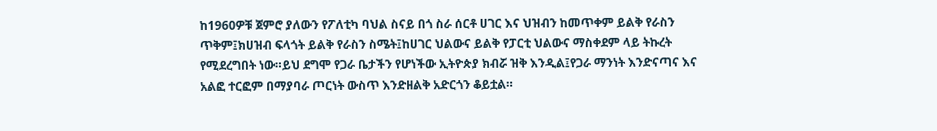ከ1960ዎቹ ጀምሮ ያለውን የፖለቲካ ባህል ስናይ በጎ ስራ ሰርቶ ሀገር እና ህዝብን ከመጥቀም ይልቅ የራስን ጥቅም፤ክሀዝብ ፍላጎት ይልቅ የራስን ስሜት፤ከሀገር ህልውና ይልቅ የፓርቲ ህልውና ማስቀደም ላይ ትኩረት የሚደረግበት ነው።ይህ ደግሞ የጋራ ቤታችን የሆነችው ኢትዮጵያ ክብሯ ዝቅ እንዲል፤የጋራ ማንነት እንድናጣና እና አልፎ ተርፎም በማያባራ ጦርነት ውስጥ እንድዘልቅ አድርጎን ቆይቷል።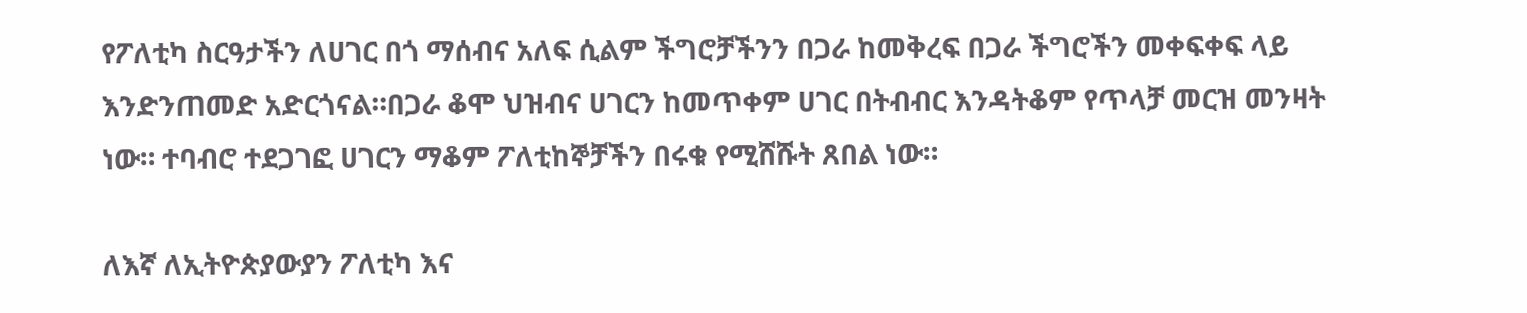የፖለቲካ ስርዓታችን ለሀገር በጎ ማሰብና አለፍ ሲልም ችግሮቻችንን በጋራ ከመቅረፍ በጋራ ችግሮችን መቀፍቀፍ ላይ እንድንጠመድ አድርጎናል።በጋራ ቆሞ ህዝብና ሀገርን ከመጥቀም ሀገር በትብብር እንዳትቆም የጥላቻ መርዝ መንዛት ነው። ተባብሮ ተደጋገፎ ሀገርን ማቆም ፖለቲከኞቻችን በሩቁ የሚሸሹት ጸበል ነው።

ለእኛ ለኢትዮጵያውያን ፖለቲካ እና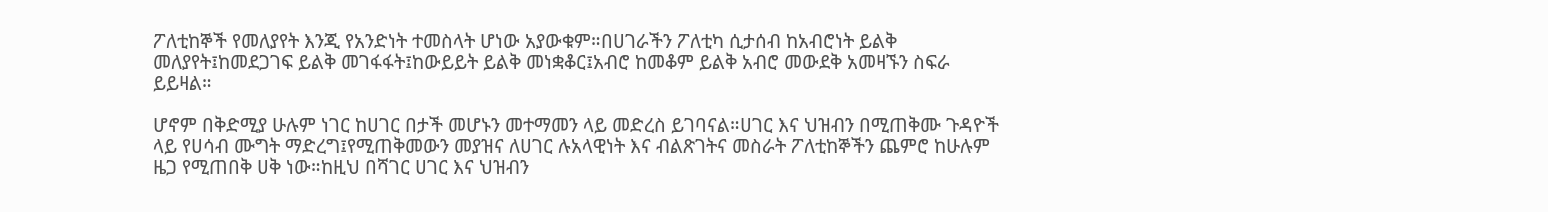ፖለቲከኞች የመለያየት እንጂ የአንድነት ተመስላት ሆነው አያውቁም።በሀገራችን ፖለቲካ ሲታሰብ ከአብሮነት ይልቅ መለያየት፤ከመደጋገፍ ይልቅ መገፋፋት፤ከውይይት ይልቅ መነቋቆር፤አብሮ ከመቆም ይልቅ አብሮ መውደቅ አመዛኙን ስፍራ ይይዛል።

ሆኖም በቅድሚያ ሁሉም ነገር ከሀገር በታች መሆኑን መተማመን ላይ መድረስ ይገባናል።ሀገር እና ህዝብን በሚጠቅሙ ጉዳዮች ላይ የሀሳብ ሙግት ማድረግ፤የሚጠቅመውን መያዝና ለሀገር ሉአላዊነት እና ብልጽገትና መስራት ፖለቲከኞችን ጨምሮ ከሁሉም ዜጋ የሚጠበቅ ሀቅ ነው።ከዚህ በሻገር ሀገር እና ህዝብን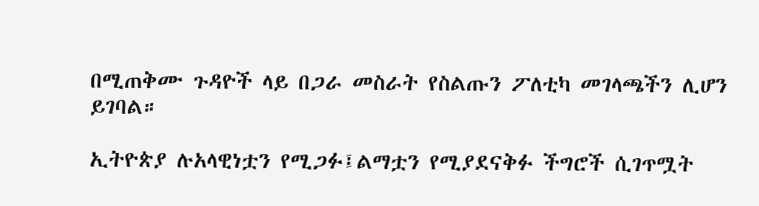በሚጠቅሙ ጉዳዮች ላይ በጋራ መስራት የስልጡን ፖለቲካ መገላጫችን ሊሆን ይገባል።

ኢትዮጵያ ሉአላዊነቷን የሚጋፉ፤ልማቷን የሚያደናቅፉ ችግሮች ሲገጥሟት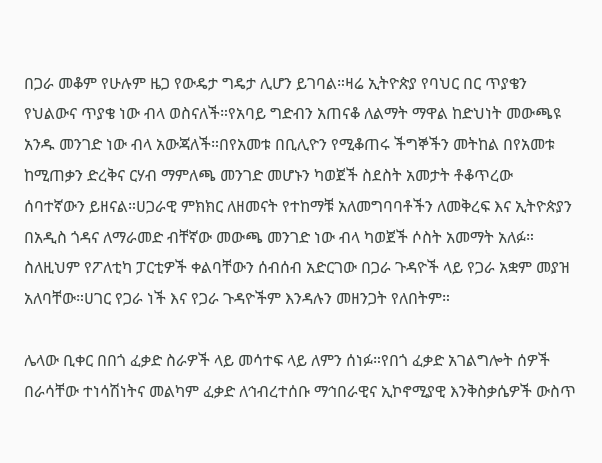በጋራ መቆም የሁሉም ዜጋ የውዴታ ግዴታ ሊሆን ይገባል።ዛሬ ኢትዮጵያ የባህር በር ጥያቄን የህልውና ጥያቄ ነው ብላ ወስናለች።የአባይ ግድብን አጠናቆ ለልማት ማዋል ከድህነት መውጫዩ አንዱ መንገድ ነው ብላ አውጃለች።በየአመቱ በቢሊዮን የሚቆጠሩ ችግኞችን መትከል በየአመቱ ከሚጠቃን ድረቅና ርሃብ ማምለጫ መንገድ መሆኑን ካወጀች ስደስት አመታት ቶቆጥረው ሰባተኛውን ይዘናል።ሀጋራዊ ምክክር ለዘመናት የተከማቹ አለመግባባቶችን ለመቅረፍ እና ኢትዮጵያን በአዲስ ጎዳና ለማራመድ ብቸኛው መውጫ መንገድ ነው ብላ ካወጀች ሶስት አመማት አለፉ። ስለዚህም የፖለቲካ ፓርቲዎች ቀልባቸውን ሰብሰብ አድርገው በጋራ ጉዳዮች ላይ የጋራ አቋም መያዝ አለባቸው።ሀገር የጋራ ነች እና የጋራ ጉዳዮችም እንዳሉን መዘንጋት የለበትም።

ሌላው ቢቀር በበጎ ፈቃድ ስራዎች ላይ መሳተፍ ላይ ለምን ሰነፉ።የበጎ ፈቃድ አገልግሎት ሰዎች በራሳቸው ተነሳሽነትና መልካም ፈቃድ ለኅብረተሰቡ ማኅበራዊና ኢኮኖሚያዊ እንቅስቃሴዎች ውስጥ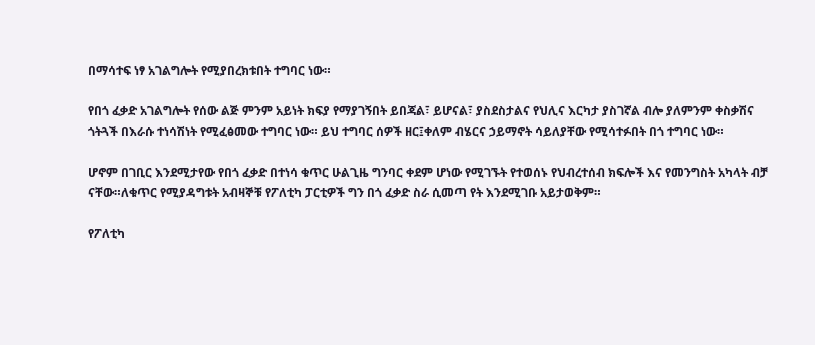በማሳተፍ ነፃ አገልግሎት የሚያበረክቱበት ተግባር ነው።

የበጎ ፈቃድ አገልግሎት የሰው ልጅ ምንም አይነት ክፍያ የማያገኝበት ይበጃል፣ ይሆናል፣ ያስደስታልና የህሊና እርካታ ያስገኛል ብሎ ያለምንም ቀስቃሽና ጎትጓች በእራሱ ተነሳሽነት የሚፈፅመው ተግባር ነው። ይህ ተግባር ሰዎች ዘር፤ቀለም ብሄርና ኃይማኖት ሳይለያቸው የሚሳተፉበት በጎ ተግባር ነው።

ሆኖም በገቢር እንደሚታየው የበጎ ፈቃድ በተነሳ ቁጥር ሁልጊዜ ግንባር ቀደም ሆነው የሚገኙት የተወሰኑ የህብረተሰብ ክፍሎች እና የመንግስት አካላት ብቻ ናቸው።ለቁጥር የሚያዳግቱት አብዛኞቹ የፖለቲካ ፓርቲዎች ግን በጎ ፈቃድ ስራ ሲመጣ የት እንደሚገቡ አይታወቅም።

የፖለቲካ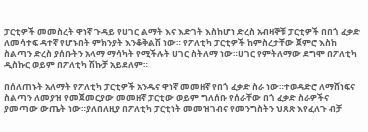ፓርቲዎች መመስረት ዋነኛ ጉዳይ የሀገር ልማት እና እድገት እስከሆነ ድረስ አብዛኞቹ ፓርቲዎች በበጎ ፈቃድ ለመሳተፍ ዳተኛ የሆኑበት ምክንያት እንቆቅልሽ ነው። የፖለቲካ ፓርቲዎች ከምስረታቸው ጀምሮ እስከ ስልጣን ድረስ ያሰቡትን አላማ ማሳካት የሚችሉት ሀገር ስትለማ ነው።ሀገር የምትለማው ደግሞ በፖለቲካ ዲስኩር ወይም በፖለቲካ ሽኩቻ አይደለም።

በሰለጠኑት አለማት የፖለቲካ ፓርቲዎች አንዱና ዋነኛ መመዘኛ የበጎ ፈቃድ ስራ ነው።ተወዳድሮ ለማሸነፍና ስልጣን ለመያዝ የመጀመርያው መመዘኛ ፓርቲው ወይም ግለሰቡ የሰራቸው በጎ ፈቃድ ስራዎችና ያመጣው ውጤት ነው።ያለበለዚያ በፖለቲካ ፓርቲነት መመዝገብና የመንግስትን ህጸጽ እየፈለጉ ብቻ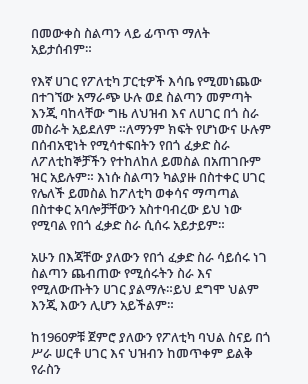በመውቀስ ስልጣን ላይ ፊጥጥ ማለት አይታሰብም።

የእኛ ሀገር የፖለቲካ ፓርቲዎች እሳቤ የሚመነጨው በተገኘው አማራጭ ሁሉ ወደ ስልጣን መምጣት እንጂ ባከላቸው ግዜ ለህዝብ እና ለሀገር በጎ ስራ መስራት አይደለም ።ለማንም ክፍት የሆነውና ሁሉም በሰብአዊነት የሚሳተፍበትን የበጎ ፈቃድ ስራ ለፖለቲከኞቻችን የተከለከለ ይመስል በአጠገቡም ዝር አይሉም። እነሱ ስልጣን ካልያዙ በስተቀር ሀገር የሌለች ይመስል ከፖለቲካ ወቀሳና ማጣጣል በስተቀር አባሎቻቸውን አስተባብረው ይህ ነው የሚባል የበጎ ፈቃድ ስራ ሲሰሩ አይታይም።

አሁን በእጃቸው ያለውን የበጎ ፈቃድ ስራ ሳይሰሩ ነገ ስልጣን ጨብጠው የሚሰሩትን ስራ እና የሚለውጡትን ሀገር ያልማሉ።ይህ ደግሞ ህልም እንጂ እውን ሊሆን አይችልም።

ከ1960ዎቹ ጀምሮ ያለውን የፖለቲካ ባህል ስናይ በጎ ሥራ ሠርቶ ሀገር እና ህዝብን ከመጥቀም ይልቅ የራስን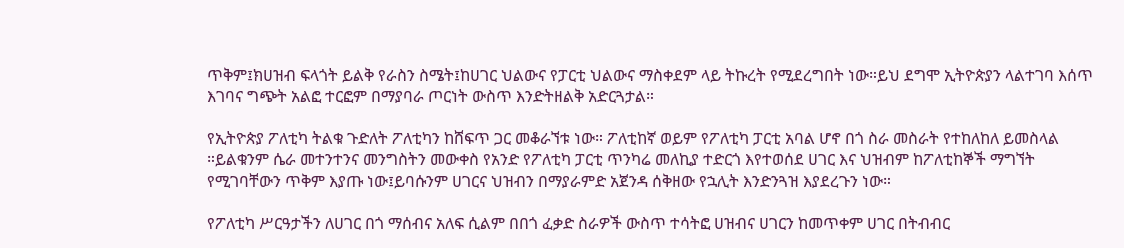ጥቅም፤ክሀዝብ ፍላጎት ይልቅ የራስን ስሜት፤ከሀገር ህልውና የፓርቲ ህልውና ማስቀደም ላይ ትኩረት የሚደረግበት ነው።ይህ ደግሞ ኢትዮጵያን ላልተገባ እሰጥ እገባና ግጭት አልፎ ተርፎም በማያባራ ጦርነት ውስጥ እንድትዘልቅ አድርጓታል።

የኢትዮጵያ ፖለቲካ ትልቁ ጉድለት ፖለቲካን ከሸፍጥ ጋር መቆራኘቱ ነው። ፖለቲከኛ ወይም የፖለቲካ ፓርቲ አባል ሆኖ በጎ ስራ መስራት የተከለከለ ይመስላል ።ይልቁንም ሴራ መተንተንና መንግስትን መውቀስ የአንድ የፖለቲካ ፓርቲ ጥንካሬ መለኪያ ተድርጎ እየተወሰደ ሀገር እና ህዝብም ከፖለቲከኞች ማግኘት የሚገባቸውን ጥቅም እያጡ ነው፤ይባሱንም ሀገርና ህዝብን በማያራምድ አጀንዳ ሰቅዘው የኋሊት እንድንጓዝ እያደረጉን ነው።

የፖለቲካ ሥርዓታችን ለሀገር በጎ ማሰብና አለፍ ሲልም በበጎ ፈቃድ ስራዎች ውስጥ ተሳትፎ ሀዝብና ሀገርን ከመጥቀም ሀገር በትብብር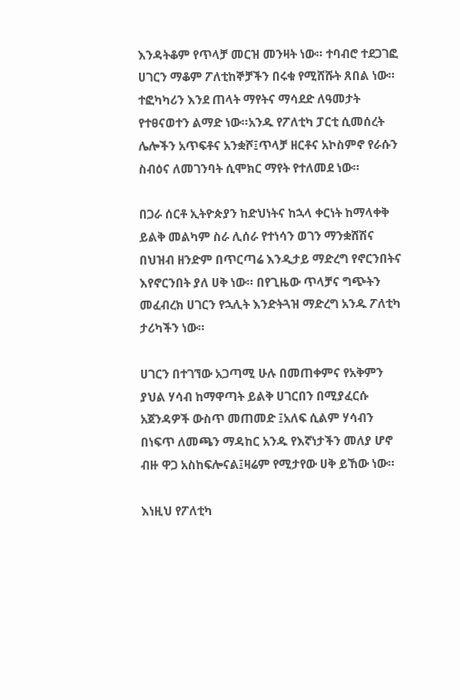እንዳትቆም የጥላቻ መርዝ መንዛት ነው። ተባብሮ ተደጋገፎ ሀገርን ማቆም ፖለቲከኞቻችን በሩቁ የሚሸሹት ጸበል ነው። ተፎካካሪን እንደ ጠላት ማየትና ማሳደድ ለዓመታት የተፀናወተን ልማድ ነው።አንዱ የፖለቲካ ፓርቲ ሲመሰረት ሌሎችን አጥፍቶና አንቋሾ፤ጥላቻ ዘርቶና አኮስምኖ የራሱን ስብዕና ለመገንባት ሲሞክር ማየት የተለመደ ነው።

በጋራ ሰርቶ ኢትዮጵያን ከድህነትና ከኋላ ቀርነት ከማላቀቅ ይልቅ መልካም ስራ ሊሰራ የተነሳን ወገን ማንቋሸሽና በህዝብ ዘንድም በጥርጣሬ እንዲታይ ማድረግ የኖርንበትና እየኖርንበት ያለ ሀቅ ነው። በየጊዜው ጥላቻና ግጭትን መፈብረክ ሀገርን የኋሊት እንድትጓዝ ማድረግ አንዱ ፖለቲካ ታሪካችን ነው።

ሀገርን በተገኘው አጋጣሚ ሁሉ በመጠቀምና የአቅምን ያህል ሃሳብ ከማዋጣት ይልቅ ሀገርበን በሚያፈርሱ አጀንዳዎች ውስጥ መጠመድ ፤አለፍ ሲልም ሃሳብን በነፍጥ ለመጫን ማዳከር አንዱ የእኛነታችን መለያ ሆኖ ብዙ ዋጋ አስከፍሎናል፤ዛሬም የሚታየው ሀቅ ይኸው ነው።

እነዚህ የፖለቲካ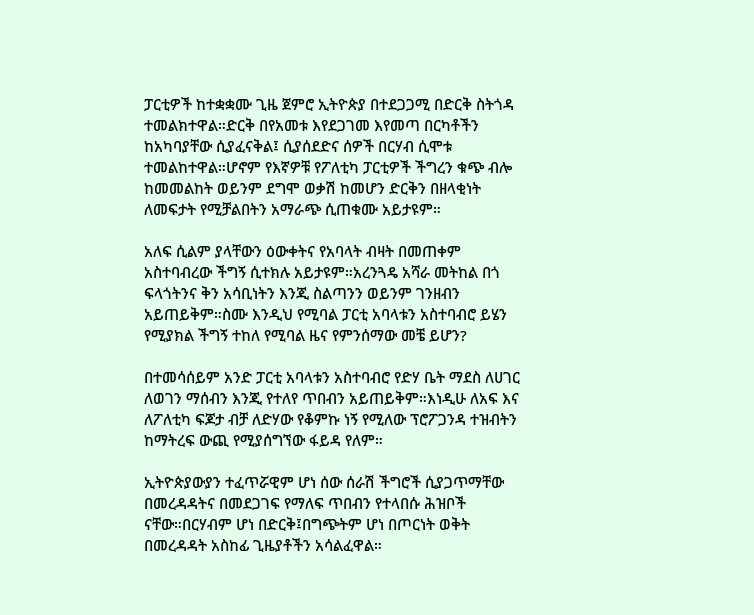ፓርቲዎች ከተቋቋሙ ጊዜ ጀምሮ ኢትዮጵያ በተደጋጋሚ በድርቅ ስትጎዳ ተመልክተዋል።ድርቅ በየአመቱ እየደጋገመ እየመጣ በርካቶችን ከአካባያቸው ሲያፈናቅል፤ ሲያሰደድና ሰዎች በርሃብ ሲሞቱ ተመልከተዋል።ሆኖም የእኛዎቹ የፖለቲካ ፓርቲዎች ችግረን ቁጭ ብሎ ከመመልከት ወይንም ደግሞ ወቃሽ ከመሆን ድርቅን በዘላቂነት ለመፍታት የሚቻልበትን አማራጭ ሲጠቁሙ አይታዩም።

አለፍ ሲልም ያላቸውን ዕውቀትና የአባላት ብዛት በመጠቀም አስተባብረው ችግኝ ሲተክሉ አይታዩም።አረንጓዴ አሻራ መትከል በጎ ፍላጎትንና ቅን አሳቢነትን እንጂ ስልጣንን ወይንም ገንዘብን አይጠይቅም።ስሙ እንዲህ የሚባል ፓርቲ አባላቱን አስተባብሮ ይሄን የሚያክል ችግኝ ተከለ የሚባል ዜና የምንሰማው መቼ ይሆን?

በተመሳሰይም አንድ ፓርቲ አባላቱን አስተባብሮ የድሃ ቤት ማደስ ለሀገር ለወገን ማሰብን እንጂ የተለየ ጥበብን አይጠይቅም።እነዲሁ ለአፍ እና ለፖለቲካ ፍጆታ ብቻ ለድሃው የቆምኩ ነኝ የሚለው ፕሮፖጋንዳ ተዝብትን ከማትረፍ ውጪ የሚያሰግኘው ፋይዳ የለም።

ኢትዮጵያውያን ተፈጥሯዊም ሆነ ሰው ሰራሽ ችግሮች ሲያጋጥማቸው በመረዳዳትና በመደጋገፍ የማለፍ ጥበብን የተላበሱ ሕዝቦች ናቸው።በርሃብም ሆነ በድርቅ፤በግጭትም ሆነ በጦርነት ወቅት በመረዳዳት አስከፊ ጊዜያቶችን አሳልፈዋል።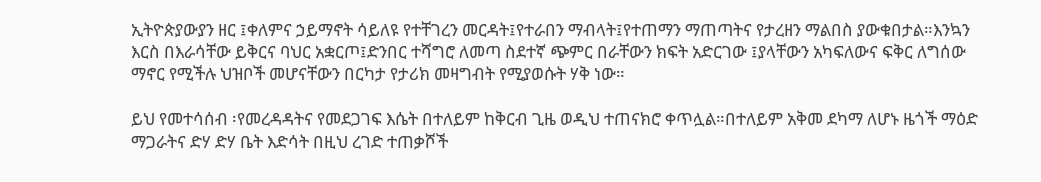ኢትዮጵያውያን ዘር ፤ቀለምና ኃይማኖት ሳይለዩ የተቸገረን መርዳት፤የተራበን ማብላት፤የተጠማን ማጠጣትና የታረዘን ማልበስ ያውቁበታል።እንኳን እርስ በእራሳቸው ይቅርና ባህር አቋርጦ፤ድንበር ተሻግሮ ለመጣ ስደተኛ ጭምር በራቸውን ክፍት አድርገው ፤ያላቸውን አካፍለውና ፍቅር ለግሰው ማኖር የሚችሉ ህዝቦች መሆናቸውን በርካታ የታሪክ መዛግብት የሚያወሱት ሃቅ ነው።

ይህ የመተሳሰብ ፡የመረዳዳትና የመደጋገፍ እሴት በተለይም ከቅርብ ጊዜ ወዲህ ተጠናክሮ ቀጥሏል።በተለይም አቅመ ደካማ ለሆኑ ዜጎች ማዕድ ማጋራትና ድሃ ድሃ ቤት እድሳት በዚህ ረገድ ተጠቃሾች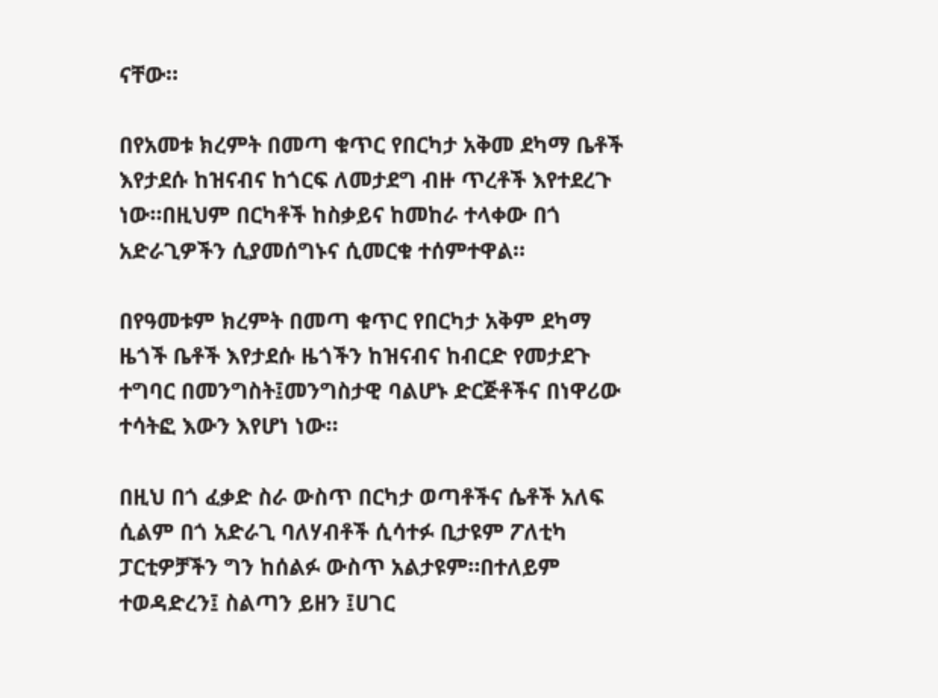ናቸው።

በየአመቱ ክረምት በመጣ ቁጥር የበርካታ አቅመ ደካማ ቤቶች እየታደሱ ከዝናብና ከጎርፍ ለመታደግ ብዙ ጥረቶች እየተደረጉ ነው።በዚህም በርካቶች ከስቃይና ከመከራ ተላቀው በጎ አድራጊዎችን ሲያመሰግኑና ሲመርቁ ተሰምተዋል።

በየዓመቱም ክረምት በመጣ ቁጥር የበርካታ አቅም ደካማ ዜጎች ቤቶች እየታደሱ ዜጎችን ከዝናብና ከብርድ የመታደጉ ተግባር በመንግስት፤መንግስታዊ ባልሆኑ ድርጅቶችና በነዋሪው ተሳትፎ እውን እየሆነ ነው።

በዚህ በጎ ፈቃድ ስራ ውስጥ በርካታ ወጣቶችና ሴቶች አለፍ ሲልም በጎ አድራጊ ባለሃብቶች ሲሳተፉ ቢታዩም ፖለቲካ ፓርቲዎቻችን ግን ከሰልፉ ውስጥ አልታዩም።በተለይም ተወዳድረን፤ ስልጣን ይዘን ፤ሀገር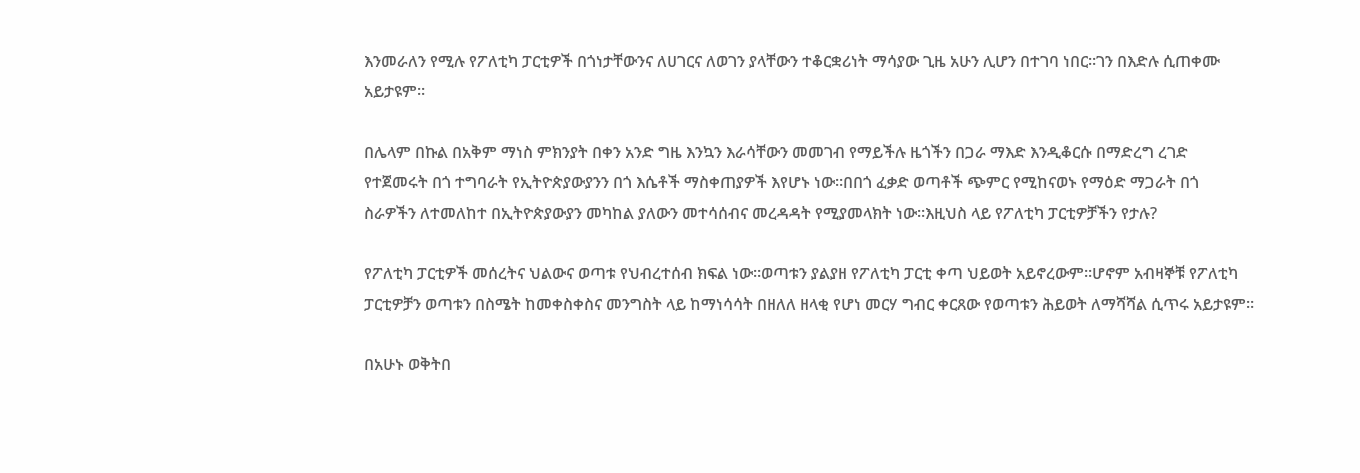እንመራለን የሚሉ የፖለቲካ ፓርቲዎች በጎነታቸውንና ለሀገርና ለወገን ያላቸውን ተቆርቋሪነት ማሳያው ጊዜ አሁን ሊሆን በተገባ ነበር።ገን በእድሉ ሲጠቀሙ አይታዩም።

በሌላም በኩል በአቅም ማነስ ምክንያት በቀን አንድ ግዜ እንኳን እራሳቸውን መመገብ የማይችሉ ዜጎችን በጋራ ማእድ እንዲቆርሱ በማድረግ ረገድ የተጀመሩት በጎ ተግባራት የኢትዮጵያውያንን በጎ እሴቶች ማስቀጠያዎች እየሆኑ ነው።በበጎ ፈቃድ ወጣቶች ጭምር የሚከናወኑ የማዕድ ማጋራት በጎ ስራዎችን ለተመለከተ በኢትዮጵያውያን መካከል ያለውን መተሳሰብና መረዳዳት የሚያመላክት ነው።እዚህስ ላይ የፖለቲካ ፓርቲዎቻችን የታሉ?

የፖለቲካ ፓርቲዎች መሰረትና ህልውና ወጣቱ የህብረተሰብ ክፍል ነው።ወጣቱን ያልያዘ የፖለቲካ ፓርቲ ቀጣ ህይወት አይኖረውም።ሆኖም አብዛኞቹ የፖለቲካ ፓርቲዎቻን ወጣቱን በስሜት ከመቀስቀስና መንግስት ላይ ከማነሳሳት በዘለለ ዘላቂ የሆነ መርሃ ግብር ቀርጸው የወጣቱን ሕይወት ለማሻሻል ሲጥሩ አይታዩም።

በአሁኑ ወቅትበ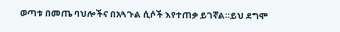ወጣቱ በመጤ ባህሎችና በአጓጉል ሲሶች እየተጠቃ ይገኛል።ይህ ደግሞ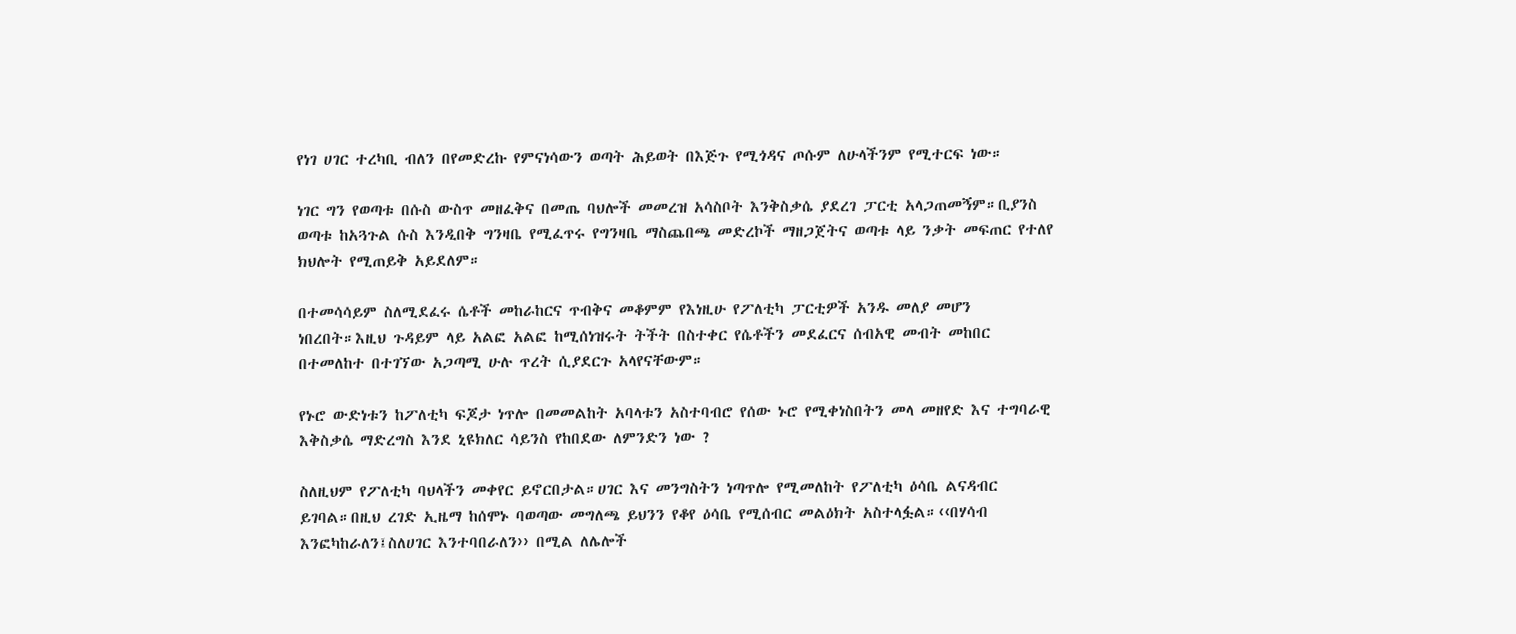የነገ ሀገር ተረካቢ ብለን በየመድረኩ የምናነሳውን ወጣት ሕይወት በእጅጉ የሚጎዳና ጦሱም ለሁላችንም የሚተርፍ ነው።

ነገር ግን የወጣቱ በሱስ ውስጥ መዘፈቅና በመጤ ባህሎች መመረዝ አሳስቦት እንቅስቃሴ ያደረገ ፓርቲ አላጋጠመኝም።ቢያንስ ወጣቱ ከአጓጉል ሱስ እንዲበቅ ግንዛቤ የሚፈጥሩ የግንዛቤ ማስጨበጫ መድረኮች ማዘጋጀትና ወጣቱ ላይ ንቃት መፍጠር የተለየ ክህሎት የሚጠይቅ አይደለም።

በተመሳሳይም ስለሚደፈሩ ሴቶች መከራከርና ጥብቅና መቆምም የእነዚሁ የፖለቲካ ፓርቲዎች አንዱ መለያ መሆን ነበረበት።እዚህ ጉዳይም ላይ አልፎ አልፎ ከሚሰነዝሩት ትችት በስተቀር የሴቶችን መደፈርና ሰብአዊ መብት መከበር በተመለከተ በተገኘው አጋጣሚ ሁሉ ጥረት ሲያደርጉ አላየናቸውም።

የኑሮ ውድነቱን ከፖለቲካ ፍጆታ ነጥሎ በመመልከት አባላቱን አስተባብሮ የሰው ኑሮ የሚቀነስበትን መላ መዘየድ እና ተግባራዊ እቅስቃሴ ማድረግስ እንደ ኒዩክለር ሳይንስ የከበደው ለምንድን ነው ?

ስለዚህም የፖለቲካ ባህላችን መቀየር ይኖርበታል።ሀገር እና መንግስትን ነጣጥሎ የሚመለከት የፖለቲካ ዕሳቤ ልናዳብር ይገባል።በዚህ ረገድ ኢዜማ ከሰሞኑ ባወጣው መግለጫ ይህንን የቆየ ዕሳቤ የሚሰብር መልዕክት አስተላፏል።‹‹በሃሳብ እንፎካከራለን፤ስለሀገር እንተባበራለን›› በሚል ለሌሎች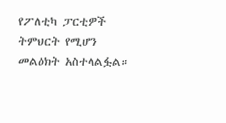የፖለቲካ ፓርቲዎች ትምህርት የሚሆን መልዕክት አስተላልፏል።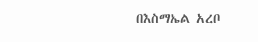በእስማኤል አረቦ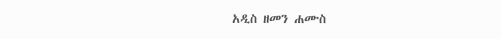አዲስ ዘመን ሐሙስ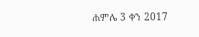ሐምሌ 3 ቀን 2017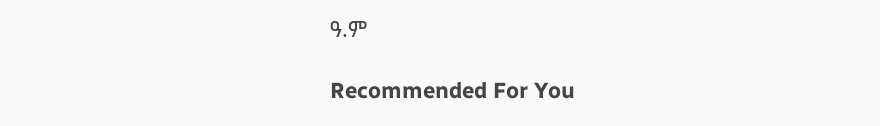ዓ.ም

Recommended For You